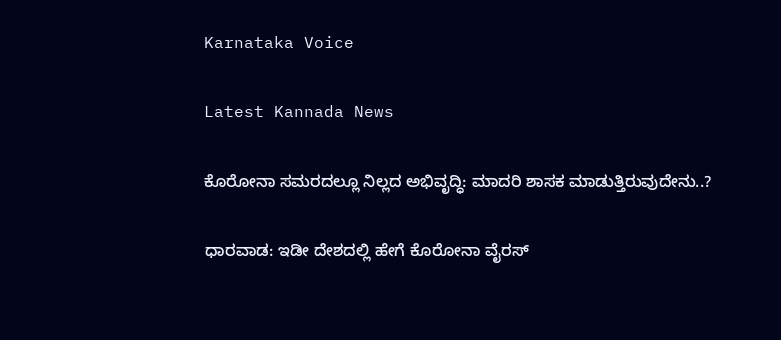Karnataka Voice

Latest Kannada News

ಕೊರೋನಾ ಸಮರದಲ್ಲೂ ನಿಲ್ಲದ ಅಭಿವೃದ್ಧಿ: ಮಾದರಿ ಶಾಸಕ ಮಾಡುತ್ತಿರುವುದೇನು..?

ಧಾರವಾಡ: ಇಡೀ ದೇಶದಲ್ಲಿ ಹೇಗೆ ಕೊರೋನಾ ವೈರಸ್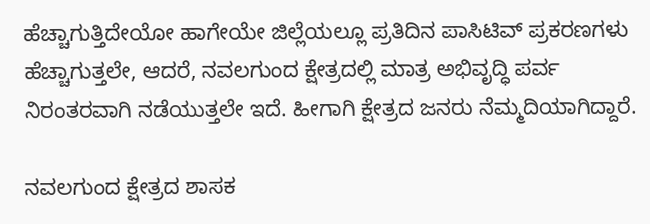ಹೆಚ್ಚಾಗುತ್ತಿದೇಯೋ ಹಾಗೇಯೇ ಜಿಲ್ಲೆಯಲ್ಲೂ ಪ್ರತಿದಿನ ಪಾಸಿಟಿವ್ ಪ್ರಕರಣಗಳು ಹೆಚ್ಚಾಗುತ್ತಲೇ, ಆದರೆ, ನವಲಗುಂದ ಕ್ಷೇತ್ರದಲ್ಲಿ ಮಾತ್ರ ಅಭಿವೃದ್ಧಿ ಪರ್ವ ನಿರಂತರವಾಗಿ ನಡೆಯುತ್ತಲೇ ಇದೆ. ಹೀಗಾಗಿ ಕ್ಷೇತ್ರದ ಜನರು ನೆಮ್ಮದಿಯಾಗಿದ್ದಾರೆ.

ನವಲಗುಂದ ಕ್ಷೇತ್ರದ ಶಾಸಕ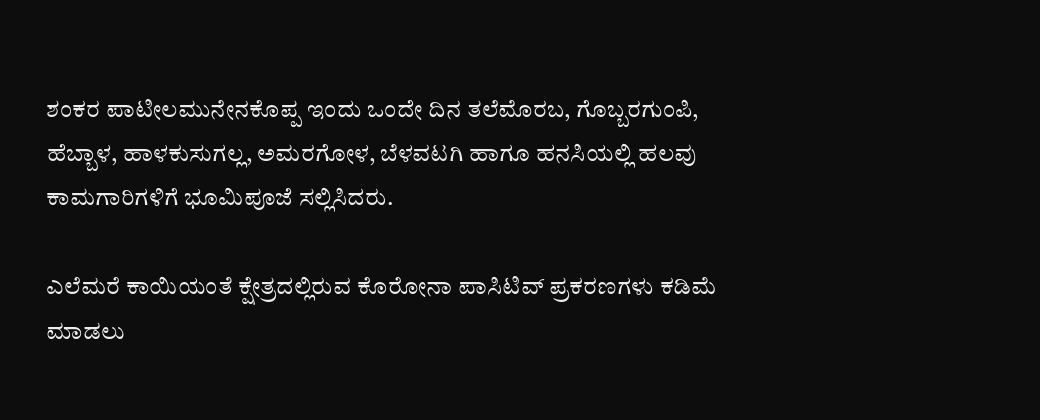ಶಂಕರ ಪಾಟೀಲಮುನೇನಕೊಪ್ಪ ಇಂದು ಒಂದೇ ದಿನ ತಲೆಮೊರಬ, ಗೊಬ್ಬರಗುಂಪಿ, ಹೆಬ್ಬಾಳ, ಹಾಳಕುಸುಗಲ್ಲ, ಅಮರಗೋಳ, ಬೆಳವಟಗಿ ಹಾಗೂ ಹನಸಿಯಲ್ಲಿ ಹಲವು ಕಾಮಗಾರಿಗಳಿಗೆ ಭೂಮಿಪೂಜೆ ಸಲ್ಲಿಸಿದರು.

ಎಲೆಮರೆ ಕಾಯಿಯಂತೆ ಕ್ಷೇತ್ರದಲ್ಲಿರುವ ಕೊರೋನಾ ಪಾಸಿಟಿವ್ ಪ್ರಕರಣಗಳು ಕಡಿಮೆ ಮಾಡಲು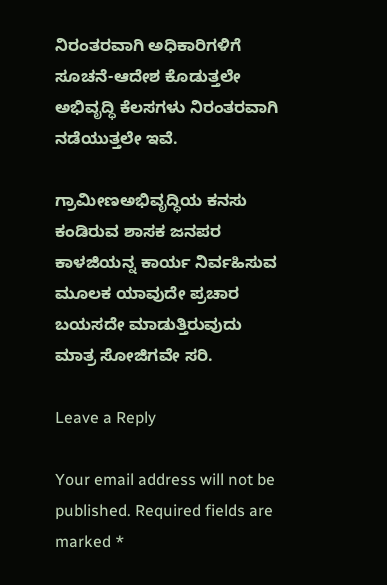ನಿರಂತರವಾಗಿ ಅಧಿಕಾರಿಗಳಿಗೆ ಸೂಚನೆ-ಆದೇಶ ಕೊಡುತ್ತಲೇ ಅಭಿವೃದ್ಧಿ ಕೆಲಸಗಳು ನಿರಂತರವಾಗಿ ನಡೆಯುತ್ತಲೇ ಇವೆ.

ಗ್ರಾಮೀಣಅಭಿವೃದ್ಧಿಯ ಕನಸು ಕಂಡಿರುವ ಶಾಸಕ ಜನಪರ ಕಾಳಜಿಯನ್ನ ಕಾರ್ಯ ನಿರ್ವಹಿಸುವ ಮೂಲಕ ಯಾವುದೇ ಪ್ರಚಾರ ಬಯಸದೇ ಮಾಡುತ್ತಿರುವುದು ಮಾತ್ರ ಸೋಜಿಗವೇ ಸರಿ.

Leave a Reply

Your email address will not be published. Required fields are marked *